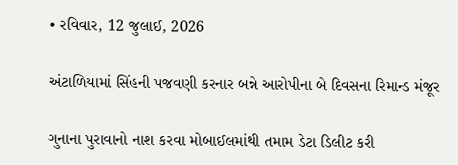• રવિવાર, 12 જુલાઈ, 2026

અંટાળિયામાં સિંહની પજવણી કરનાર બન્ને આરોપીના બે દિવસના રિમાન્ડ મંજૂર

ગુનાના પુરાવાનો નાશ કરવા મોબાઈલમાંથી તમામ ડેટા ડિલીટ કરી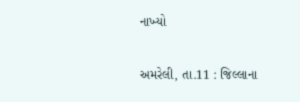નાખ્યો

અમરેલી, તા.11 : જિલ્લાના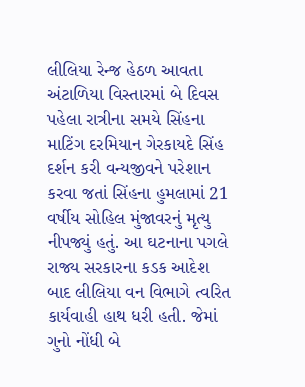લીલિયા રેન્જ હેઠળ આવતા અંટાળિયા વિસ્તારમાં બે દિવસ પહેલા રાત્રીના સમયે સિંહના માટિંગ દરમિયાન ગેરકાયદે સિંહ દર્શન કરી વન્યજીવને પરેશાન કરવા જતાં સિંહના હુમલામાં 21 વર્ષીય સોહિલ મુંજાવરનું મૃત્યુ નીપજ્યું હતું. આ ઘટનાના પગલે રાજ્ય સરકારના કડક આદેશ બાદ લીલિયા વન વિભાગે ત્વરિત કાર્યવાહી હાથ ધરી હતી. જેમાં ગુનો નોંધી બે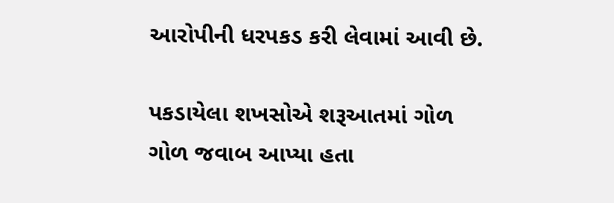આરોપીની ધરપકડ કરી લેવામાં આવી છે.

પકડાયેલા શખસોએ શરૂઆતમાં ગોળ ગોળ જવાબ આપ્યા હતા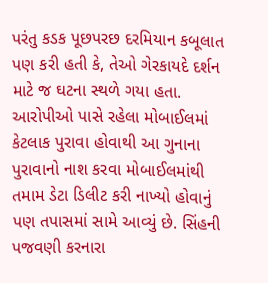પરંતુ કડક પૂછપરછ દરમિયાન કબૂલાત પણ કરી હતી કે, તેઓ ગેરકાયદે દર્શન માટે જ ઘટના સ્થળે ગયા હતા. આરોપીઓ પાસે રહેલા મોબાઈલમાં કેટલાક પુરાવા હોવાથી આ ગુનાના પુરાવાનો નાશ કરવા મોબાઈલમાંથી તમામ ડેટા ડિલીટ કરી નાખ્યો હોવાનું પણ તપાસમાં સામે આવ્યું છે. સિંહની પજવણી કરનારા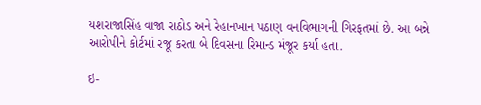યશરાજાસિંહ વાજા રાઠોડ અને રેહાનખાન પઠાણ વનવિભાગની ગિરફતમાં છે. આ બન્ને આરોપીને કોર્ટમાં રજૂ કરતા બે દિવસના રિમાન્ડ મંજૂર કર્યા હતા.

ઇ-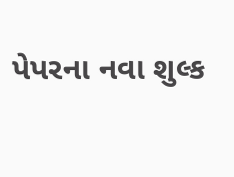પેપરના નવા શુલ્ક